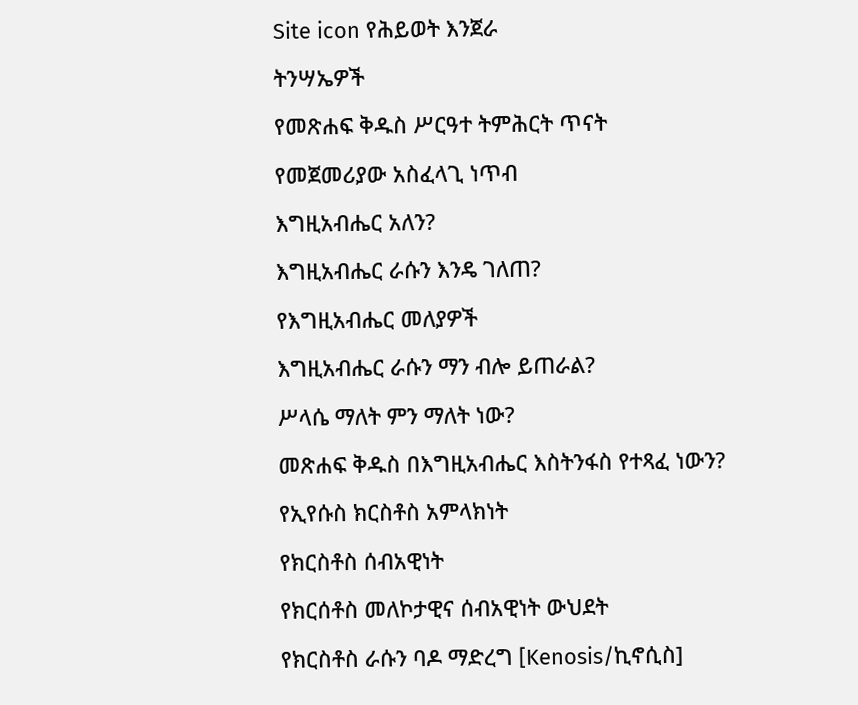Site icon የሕይወት እንጀራ

ትንሣኤዎች

የመጽሐፍ ቅዱስ ሥርዓተ ትምሕርት ጥናት

የመጀመሪያው አስፈላጊ ነጥብ

እግዚአብሔር አለን?

እግዚአብሔር ራሱን እንዴ ገለጠ?

የእግዚአብሔር መለያዎች

እግዚአብሔር ራሱን ማን ብሎ ይጠራል?

ሥላሴ ማለት ምን ማለት ነው?

መጽሐፍ ቅዱስ በእግዚአብሔር እስትንፋስ የተጻፈ ነውን?

የኢየሱስ ክርስቶስ አምላክነት

የክርስቶስ ሰብአዊነት

የክርሰቶስ መለኮታዊና ሰብአዊነት ውህደት

የክርስቶስ ራሱን ባዶ ማድረግ [Kenosis/ኪኖሲስ]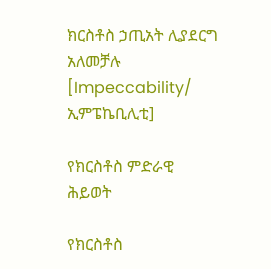ክርስቶስ ኃጢአት ሊያደርግ አለመቻሉ [Impeccability/ ኢምፔኬቢሊቲ]

የክርስቶስ ምድራዊ ሕይወት

የክርስቶስ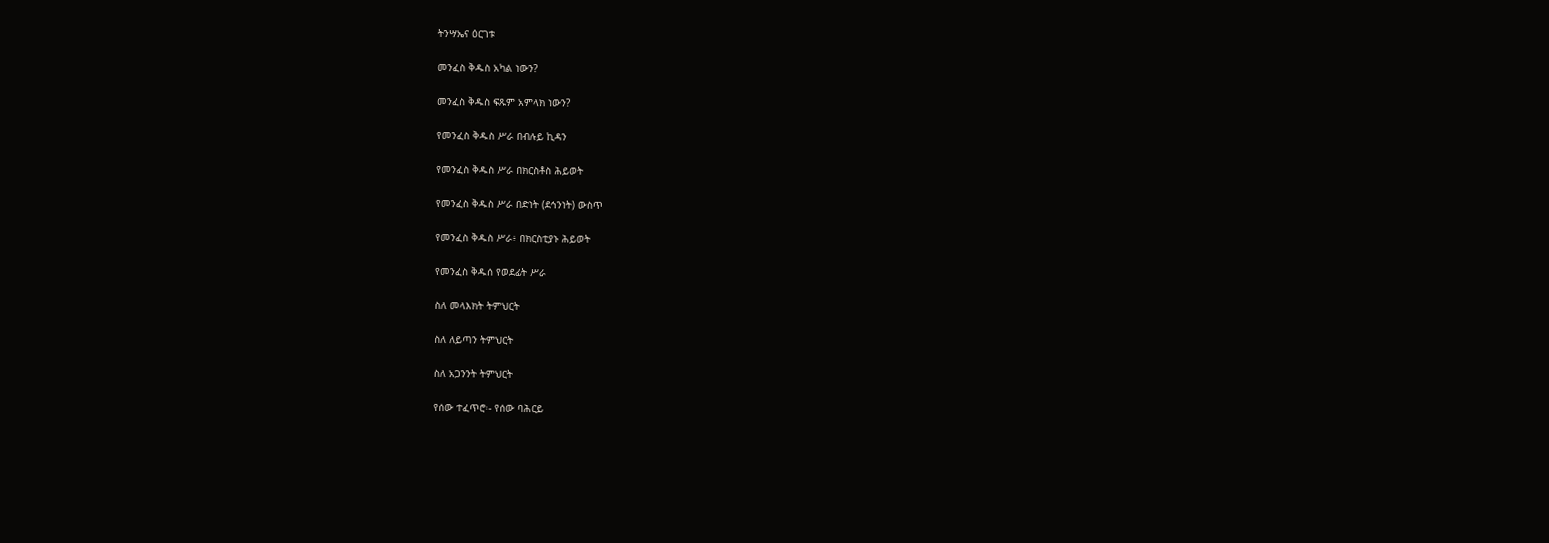ትንሣኤና ዕርገቱ

መንፈስ ቅዱስ አካል ነውን?

መንፈስ ቅዱስ ፍጹም አምላክ ነውን?

የመንፈስ ቅዱስ ሥራ በብሉይ ኪዳን

የመንፈስ ቅዱስ ሥራ በክርስቶስ ሕይወት

የመንፈስ ቅዱስ ሥራ በድነት (ደኅንነት) ውስጥ

የመንፈስ ቅዱስ ሥራ፥ በክርስቲያኑ ሕይወት

የመንፈስ ቅዱሰ የወደፊት ሥራ

ስለ መላእክት ትምህርት

ስለ ለይጣን ትምህርት

ስለ አጋንንት ትምህርት

የሰው ተፈጥሮ፡- የሰው ባሕርይ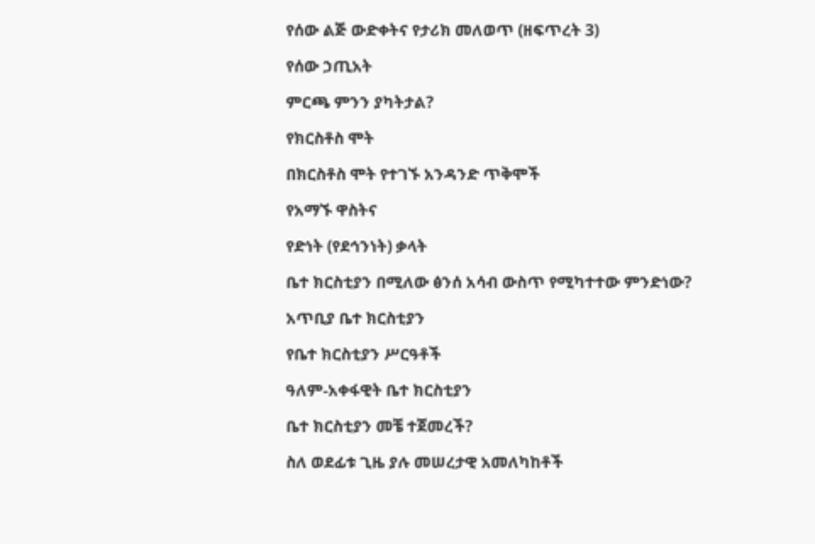የሰው ልጅ ውድቀትና የታሪክ መለወጥ (ዘፍጥረት 3)

የሰው ኃጢአት

ምርጫ ምንን ያካትታል?

የክርስቶስ ሞት

በክርስቶስ ሞት የተገኙ አንዳንድ ጥቅሞች

የአማኙ ዋስትና

የድነት (የደኅንነት) ቃላት

ቤተ ክርስቲያን በሚለው ፅንሰ አሳብ ውስጥ የሚካተተው ምንድነው?

አጥቢያ ቤተ ክርስቲያን

የቤተ ክርስቲያን ሥርዓቶች

ዓለም-አቀፋዊት ቤተ ክርስቲያን

ቤተ ክርስቲያን መቼ ተጀመረች?

ስለ ወደፊቱ ጊዜ ያሉ መሠረታዊ አመለካከቶች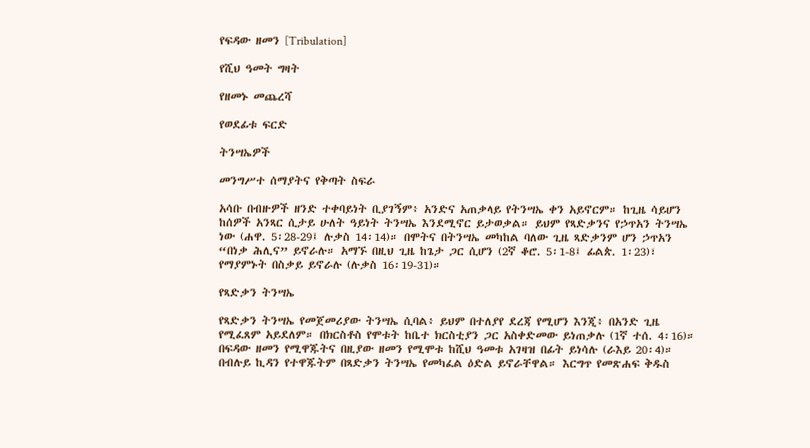የፍዳው ዘመን [Tribulation]

የሺህ ዓመት ግዛት

የዘመኑ መጨረሻ

የወደፊቱ ፍርድ

ትንሣኤዎች

መንግሥተ ሰማያትና የቅጣት ስፍራ

አሳቡ በብዙዎች ዘንድ ተቀባይነት ቢያገኝም፥ አንድና አጠቃላይ የትንሣኤ ቀን አይኖርም። ከጊዜ ሳይሆን ከሰዎች አንጻር ሲታይ ሁለት ዓይነት ትንሣኤ እንደሚኖር ይታወቃል። ይህም የጻድቃንና የኃጥአን ትንሣኤ ነው (ሐዋ. 5፡28-29፤ ሉቃስ 14፡14)። በሞትና በትንሣኤ መካከል ባለው ጊዜ ጻድቃንም ሆን ኃጥአን “በነቃ ሕሊና” ይኖራሉ። አማኙ በዚህ ጊዜ ከጌታ ጋር ሲሆን (2ኛ ቆሮ. 5፡1-8፤ ፊልጵ. 1፡23)፣ የማያምኑት በስቃይ ይኖራሉ (ሉቃስ 16፡19-31)።

የጻድቃን ትንሣኤ

የጻድቃን ትንሣኤ የመጀመሪያው ትንሣኤ ሲባል፥ ይህም በተለያየ ደረጃ የሚሆን እንጂ፥ በአንድ ጊዜ የሚፈጸም አይደለም። በክርስቶስ የሞቱት ከቤተ ክርስቲያን ጋር አስቀድመው ይነጠቃሉ (1ኛ ተሰ. 4፡16)። በፍዳው ዘመን የሚዋጁትና በዚያው ዘመን የሚሞቱ ከሺህ ዓመቱ አገዛዝ በፊት ይነሳሉ (ራእይ 20፡4)። በብሉይ ኪዳን የተዋጁትም በጻድቃን ትንሣኤ የመካፈል ዕድል ይኖራቸዋል። እርግጥ የመጽሐፍ ቅዱስ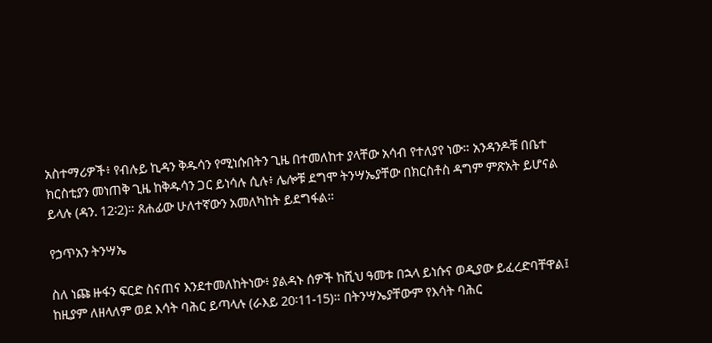አስተማሪዎች፥ የብሉይ ኪዳን ቅዱሳን የሚነሱበትን ጊዜ በተመለከተ ያላቸው አሳብ የተለያየ ነው። አንዳንዶቹ በቤተ ክርስቲያን መነጠቅ ጊዜ ከቅዱሳን ጋር ይነሳሉ ሲሉ፥ ሌሎቹ ደግሞ ትንሣኤያቸው በክርስቶስ ዳግም ምጽአት ይሆናል ይላሉ (ዳን. 12፡2)። ጸሐፊው ሁለተኛውን አመለካከት ይደግፋል።

የኃጥአን ትንሣኤ

ስለ ነጩ ዙፋን ፍርድ ስናጠና እንደተመለከትነው፥ ያልዳኑ ሰዎች ከሺህ ዓመቱ በኋላ ይነሱና ወዲያው ይፈረድባቸዋል፤ ከዚያም ለዘላለም ወደ እሳት ባሕር ይጣላሉ (ራእይ 20፡11-15)። በትንሣኤያቸውም የእሳት ባሕር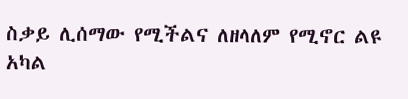ስቃይ ሊሰማው የሚችልና ለዘላለም የሚኖር ልዩ አካል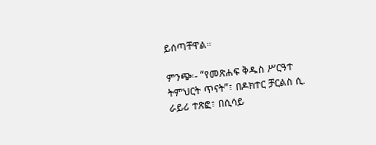ይሰጣቸዋል።

ምንጭ፡- “የመጽሐፍ ቅዱስ ሥርዓተ ትምህርት ጥናት”፣ በዶክተር ቻርልስ ሲ. ራይሪ ተጽፎ፣ በሲሳይ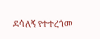ደሳለኝ የተተረጎመ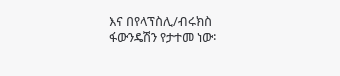እና በየላፕስሊ/ብሩክስ ፋውንዴሽን የታተመ ነው፡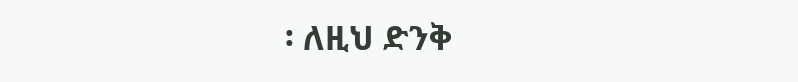፡ ለዚህ ድንቅ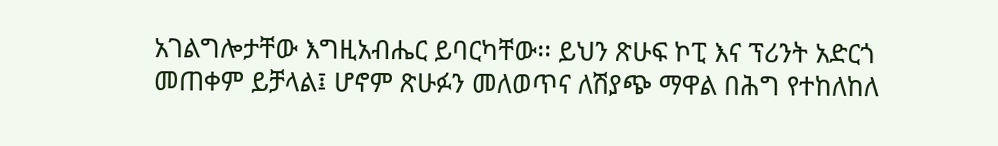አገልግሎታቸው እግዚአብሔር ይባርካቸው፡፡ ይህን ጽሁፍ ኮፒ እና ፕሪንት አድርጎ መጠቀም ይቻላል፤ ሆኖም ጽሁፉን መለወጥና ለሽያጭ ማዋል በሕግ የተከለከለ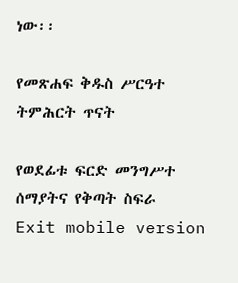ነው፡፡

የመጽሐፍ ቅዱስ ሥርዓተ ትምሕርት ጥናት

የወደፊቱ ፍርድ መንግሥተ ሰማያትና የቅጣት ስፍራ
Exit mobile version